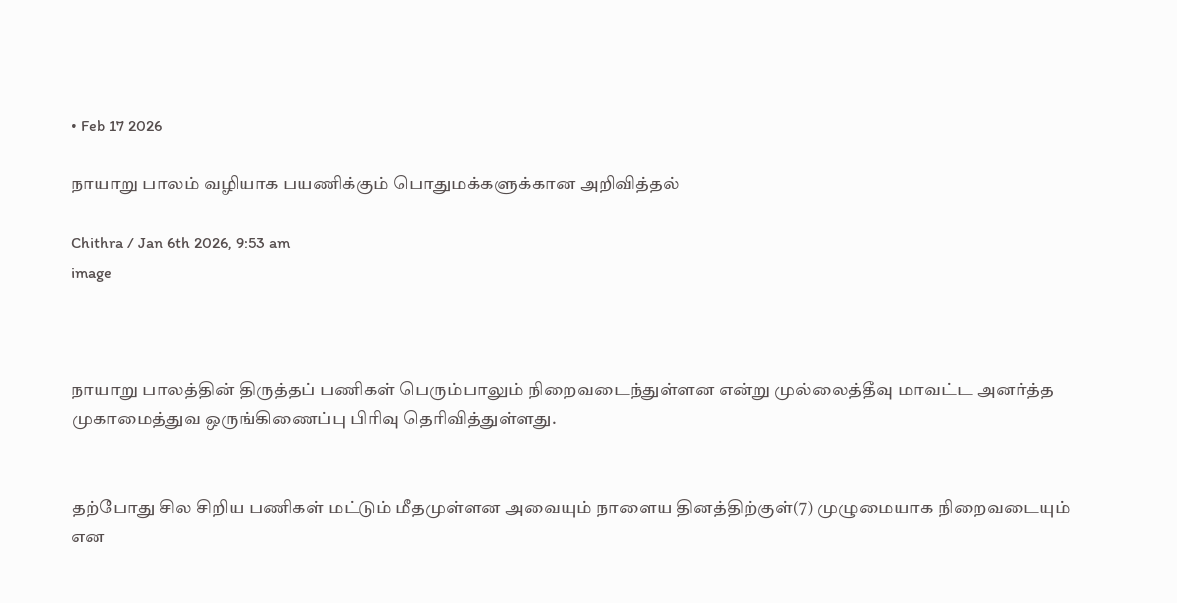• Feb 17 2026

நாயாறு பாலம் வழியாக பயணிக்கும் பொதுமக்களுக்கான அறிவித்தல்

Chithra / Jan 6th 2026, 9:53 am
image



நாயாறு பாலத்தின் திருத்தப் பணிகள் பெரும்பாலும் நிறைவடைந்துள்ளன என்று முல்லைத்தீவு மாவட்ட அனர்த்த முகாமைத்துவ ஒருங்கிணைப்பு பிரிவு தெரிவித்துள்ளது.


தற்போது சில சிறிய பணிகள் மட்டும் மீதமுள்ளன அவையும் நாளைய தினத்திற்குள்(7) முழுமையாக நிறைவடையும் என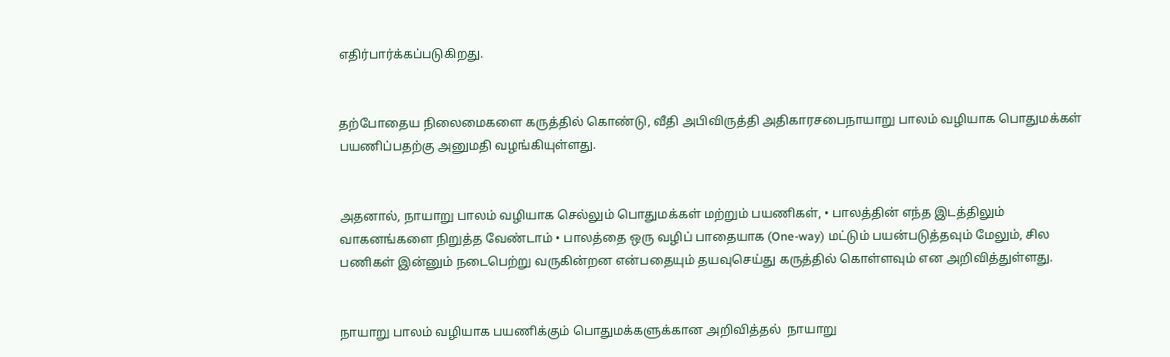எதிர்பார்க்கப்படுகிறது.


தற்போதைய நிலைமைகளை கருத்தில் கொண்டு, வீதி அபிவிருத்தி அதிகாரசபைநாயாறு பாலம் வழியாக பொதுமக்கள் பயணிப்பதற்கு அனுமதி வழங்கியுள்ளது.


அதனால், நாயாறு பாலம் வழியாக செல்லும் பொதுமக்கள் மற்றும் பயணிகள், • பாலத்தின் எந்த இடத்திலும் வாகனங்களை நிறுத்த வேண்டாம் • பாலத்தை ஒரு வழிப் பாதையாக (One-way) மட்டும் பயன்படுத்தவும் மேலும், சில பணிகள் இன்னும் நடைபெற்று வருகின்றன என்பதையும் தயவுசெய்து கருத்தில் கொள்ளவும் என அறிவித்துள்ளது.


நாயாறு பாலம் வழியாக பயணிக்கும் பொதுமக்களுக்கான அறிவித்தல்  நாயாறு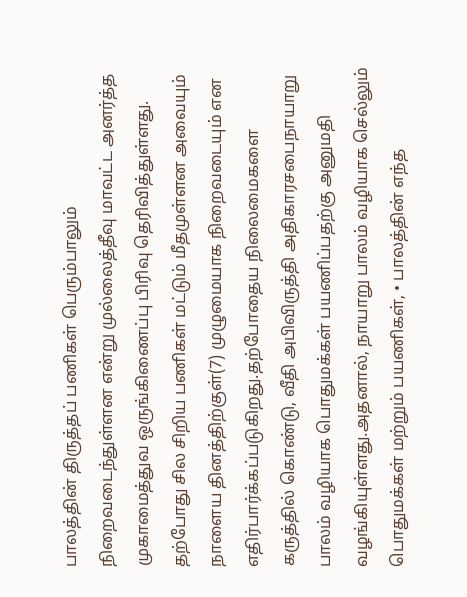பாலத்தின் திருத்தப் பணிகள் பெரும்பாலும் நிறைவடைந்துள்ளன என்று முல்லைத்தீவு மாவட்ட அனர்த்த முகாமைத்துவ ஒருங்கிணைப்பு பிரிவு தெரிவித்துள்ளது. தற்போது சில சிறிய பணிகள் மட்டும் மீதமுள்ளன அவையும் நாளைய தினத்திற்குள்(7) முழுமையாக நிறைவடையும் என எதிர்பார்க்கப்படுகிறது.தற்போதைய நிலைமைகளை கருத்தில் கொண்டு, வீதி அபிவிருத்தி அதிகாரசபைநாயாறு பாலம் வழியாக பொதுமக்கள் பயணிப்பதற்கு அனுமதி வழங்கியுள்ளது.அதனால், நாயாறு பாலம் வழியாக செல்லும் பொதுமக்கள் மற்றும் பயணிகள், • பாலத்தின் எந்த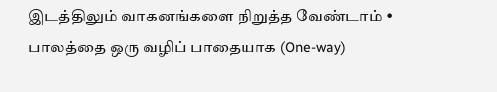இடத்திலும் வாகனங்களை நிறுத்த வேண்டாம் • பாலத்தை ஒரு வழிப் பாதையாக (One-way)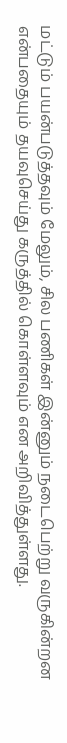மட்டும் பயன்படுத்தவும் மேலும், சில பணிகள் இன்னும் நடைபெற்று வருகின்றன என்பதையும் தயவுசெய்து கருத்தில் கொள்ளவும் என அறிவித்துள்ளது.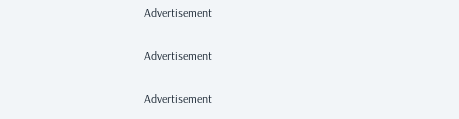Advertisement

Advertisement

Advertisement